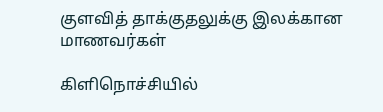குளவித் தாக்குதலுக்கு இலக்கான மாணவர்கள்

கிளிநொச்சியில்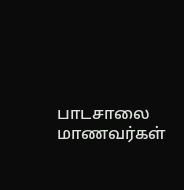பாடசாலை மாணவர்கள்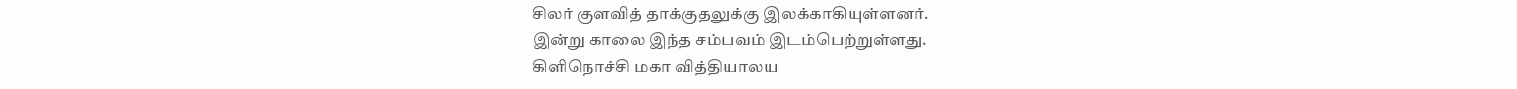சிலர் குளவித் தாக்குதலுக்கு இலக்காகியுள்ளனர்.
இன்று காலை இந்த சம்பவம் இடம்பெற்றுள்ளது.
கிளிநொச்சி மகா வித்தியாலய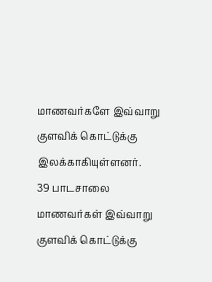மாணவர்களே இவ்வாறு குளவிக் கொட்டுக்கு இலக்காகியுள்ளனர்.
39 பாடசாலை மாணவர்கள் இவ்வாறு குளவிக் கொட்டுக்கு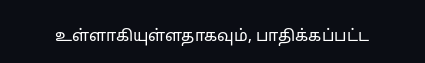உள்ளாகியுள்ளதாகவும், பாதிக்கப்பட்ட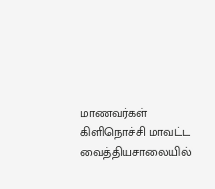மாணவர்கள் கிளிநொச்சி மாவட்ட வைத்தியசாலையில்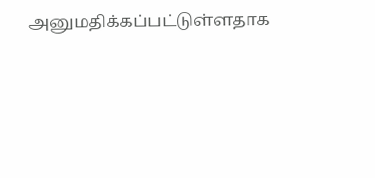அனுமதிக்கப்பட்டுள்ளதாக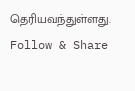தெரியவந்துள்ளது.
Follow & Share